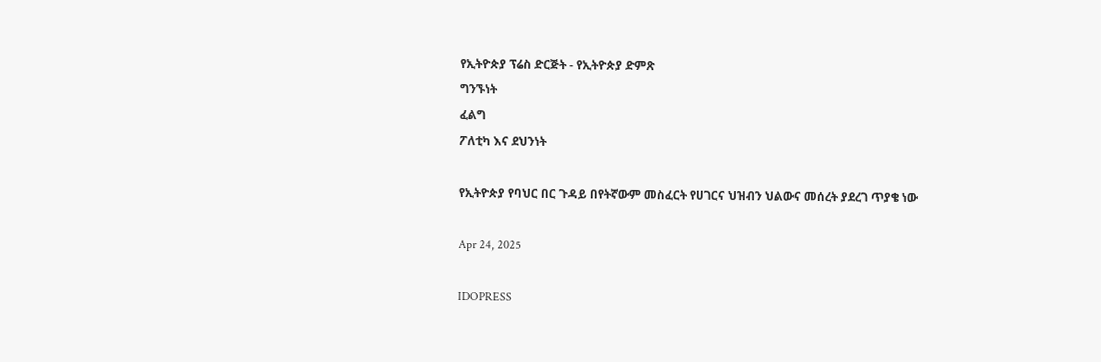የኢትዮጵያ ፕሬስ ድርጅት - የኢትዮጵያ ድምጽ
ግንኙነት
ፈልግ
ፖለቲካ እና ደህንነት

የኢትዮጵያ የባህር በር ጉዳይ በየትኛውም መስፈርት የሀገርና ህዝብን ህልውና መሰረት ያደረገ ጥያቄ ነው

Apr 24, 2025

IDOPRESS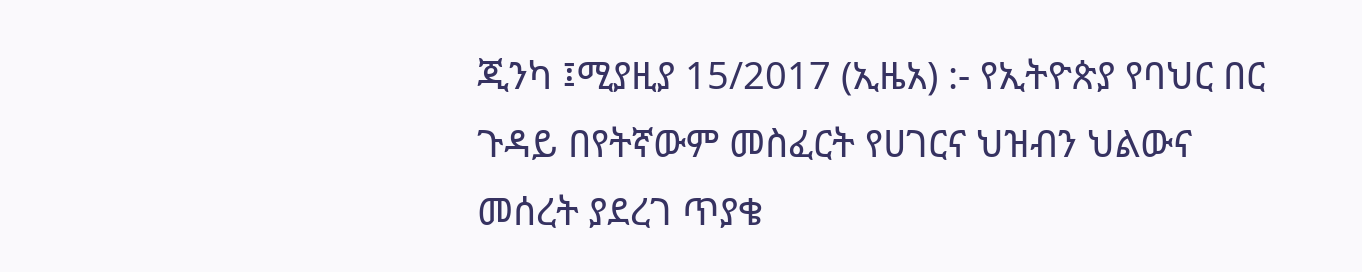ጂንካ ፤ሚያዚያ 15/2017 (ኢዜአ) :- የኢትዮጵያ የባህር በር ጉዳይ በየትኛውም መስፈርት የሀገርና ህዝብን ህልውና መሰረት ያደረገ ጥያቄ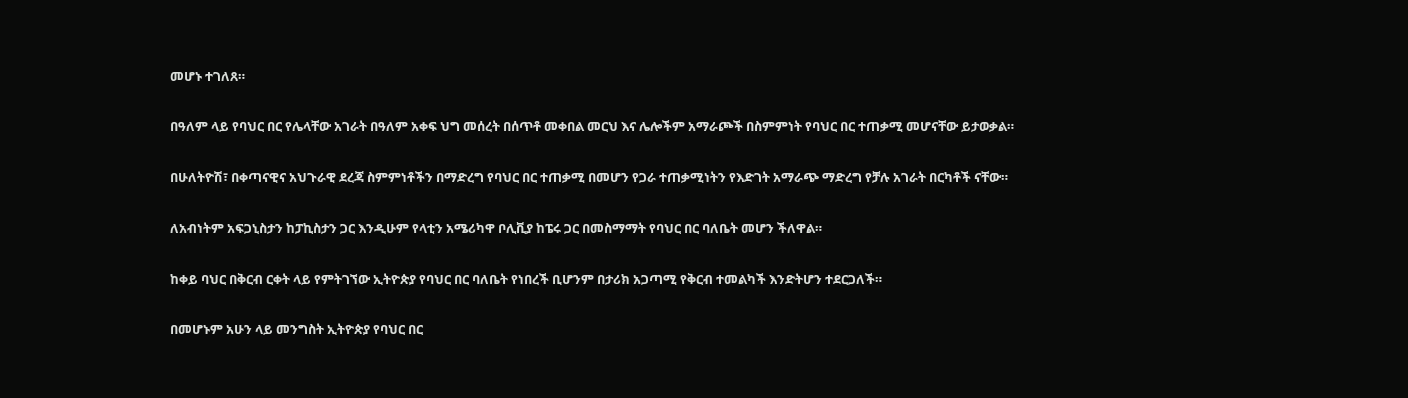መሆኑ ተገለጸ።

በዓለም ላይ የባህር በር የሌላቸው አገራት በዓለም አቀፍ ህግ መሰረት በሰጥቶ መቀበል መርህ እና ሌሎችም አማራጮች በስምምነት የባህር በር ተጠቃሚ መሆናቸው ይታወቃል።

በሁለትዮሽ፣ በቀጣናዊና አህጉራዊ ደረጃ ስምምነቶችን በማድረግ የባህር በር ተጠቃሚ በመሆን የጋራ ተጠቃሚነትን የእድገት አማራጭ ማድረግ የቻሉ አገራት በርካቶች ናቸው።

ለአብነትም አፍጋኒስታን ከፓኪስታን ጋር እንዲሁም የላቲን አሜሪካዋ ቦሊቪያ ከፔሩ ጋር በመስማማት የባህር በር ባለቤት መሆን ችለዋል።

ከቀይ ባህር በቅርብ ርቀት ላይ የምትገኘው ኢትዮጵያ የባህር በር ባለቤት የነበረች ቢሆንም በታሪክ አጋጣሚ የቅርብ ተመልካች እንድትሆን ተደርጋለች።

በመሆኑም አሁን ላይ መንግስት ኢትዮጵያ የባህር በር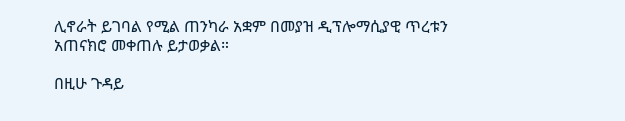ሊኖራት ይገባል የሚል ጠንካራ አቋም በመያዝ ዲፕሎማሲያዊ ጥረቱን አጠናክሮ መቀጠሉ ይታወቃል።

በዚሁ ጉዳይ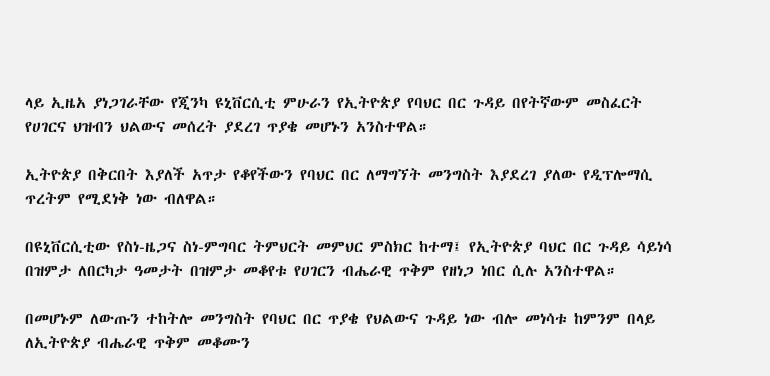ላይ ኢዜአ ያነጋገራቸው የጂንካ ዩኒቨርሲቲ ምሁራን የኢትዮጵያ የባህር በር ጉዳይ በየትኛውም መስፈርት የሀገርና ህዝብን ህልውና መሰረት ያደረገ ጥያቄ መሆኑን አንስተዋል።

ኢትዮጵያ በቅርበት እያለች አጥታ የቆየችውን የባህር በር ለማግኘት መንግስት እያደረገ ያለው የዲፕሎማሲ ጥረትም የሚደነቅ ነው ብለዋል።

በዩኒቨርሲቲው የስነ-ዜጋና ስነ-ምግባር ትምህርት መምህር ምስክር ከተማ፤ የኢትዮጵያ ባህር በር ጉዳይ ሳይነሳ በዝምታ ለበርካታ ዓመታት በዝምታ መቆየቱ የሀገርን ብሔራዊ ጥቅም የዘነጋ ነበር ሲሉ አንስተዋል።

በመሆኑም ለውጡን ተከትሎ መንግስት የባህር በር ጥያቄ የህልውና ጉዳይ ነው ብሎ መነሳቱ ከምንም በላይ ለኢትዮጵያ ብሔራዊ ጥቅም መቆሙን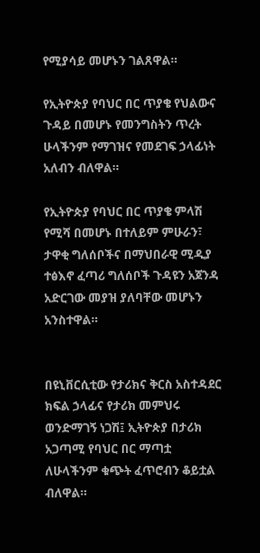የሚያሳይ መሆኑን ገልጸዋል።

የኢትዮጵያ የባህር በር ጥያቄ የህልውና ጉዳይ በመሆኑ የመንግስትን ጥረት ሁላችንም የማገዝና የመደገፍ ኃላፊነት አለብን ብለዋል።

የኢትዮጵያ የባህር በር ጥያቄ ምላሽ የሚሻ በመሆኑ በተለይም ምሁራን፣ ታዋቂ ግለሰቦችና በማህበራዊ ሚዲያ ተፅእኖ ፈጣሪ ግለሰቦች ጉዳዩን አጀንዳ አድርገው መያዝ ያለባቸው መሆኑን አንስተዋል።


በዩኒቨርሲቲው የታሪክና ቅርስ አስተዳደር ክፍል ኃላፊና የታሪክ መምህሩ ወንድማገኝ ነጋሽ፤ ኢትዮጵያ በታሪክ አጋጣሚ የባህር በር ማጣቷ ለሁላችንም ቁጭት ፈጥሮብን ቆይቷል ብለዋል።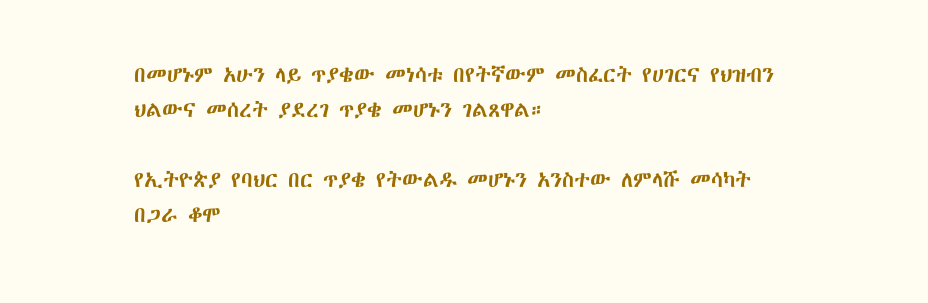በመሆኑም አሁን ላይ ጥያቄው መነሳቱ በየትኛውም መስፈርት የሀገርና የህዝብን ህልውና መሰረት ያደረገ ጥያቄ መሆኑን ገልጸዋል።

የኢትዮጵያ የባህር በር ጥያቄ የትውልዱ መሆኑን አንስተው ለምላሹ መሳካት በጋራ ቆሞ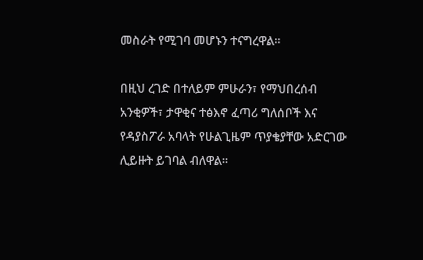መስራት የሚገባ መሆኑን ተናግረዋል።

በዚህ ረገድ በተለይም ምሁራን፣ የማህበረሰብ አንቂዎች፣ ታዋቂና ተፅእኖ ፈጣሪ ግለሰቦች እና የዳያስፖራ አባላት የሁልጊዜም ጥያቄያቸው አድርገው ሊይዙት ይገባል ብለዋል።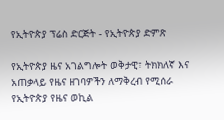የኢትዮጵያ ፕሬስ ድርጅት - የኢትዮጵያ ድምጽ

የኢትዮጵያ ዜና አገልግሎት ወቅታዊ፣ ትክክለኛ እና አጠቃላይ የዜና ዘገባዎችን ለማቅረብ የሚሰራ የኢትዮጵያ የዜና ወኪል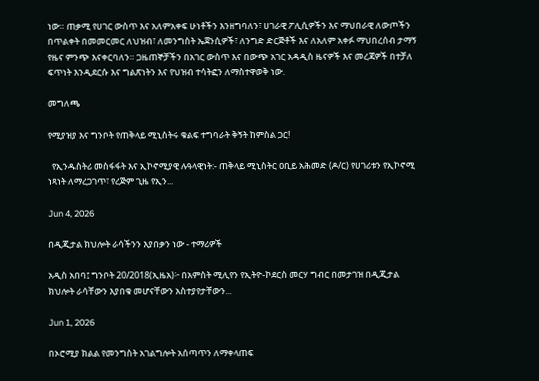ነው። ጠቃሚ የሀገር ውስጥ እና አለምአቀፍ ሁነቶችን እንዘግባለን፣ ሀገራዊ ፖሊሲዎችን እና ማህበራዊ ለውጦችን በጥልቀት በመመርመር ለህዝብ፣ ለመንግስት ኤጀንሲዎች፣ ለንግድ ድርጅቶች እና ለአለም አቀፉ ማህበረሰብ ታማኝ የዜና ምንጭ እናቀርባለን። ጋዜጠኞቻችን በአገር ውስጥ እና በውጭ አገር አዳዲስ ዜናዎች እና መረጃዎች በተቻለ ፍጥነት እንዲደርሱ እና ግልጽነትን እና የህዝብ ተሳትፎን ለማስተዋወቅ ነው.

መግለጫ

የሚያዝያ እና ግንቦት የጠቅላይ ሚኒስትሩ ቁልፍ ተግባራት ቅኝት ከምስል ጋር!

  የኢንዱስትሪ መስፋፋት እና ኢኮኖሚያዊ ሉዓላዊነት:- ጠቅላይ ሚኒስትር ዐቢይ አሕመድ (ዶ/ር) የሀገሪቱን የኢኮኖሚ ነጻነት ለማረጋገጥ፣ የረጅም ጊዜ የኢን...

Jun 4, 2026

በዲጂታል ክህሎት ራሳችንን እያበቃን ነው - ተማሪዎች

አዲስ አበባ፤ ግንቦት 20/2018(ኢዜአ)፦ በአምስት ሚሊየን የኢትዮ-ኮደርስ መርሃ ግብር በመታገዝ በዲጂታል ክህሎት ራሳቸውን እያበቁ መሆናቸውን አስተያየታቸውን...

Jun 1, 2026

በኦሮሚያ ክልል የመንግስት አገልግሎት አሰጣጥን ለማቀላጠፍ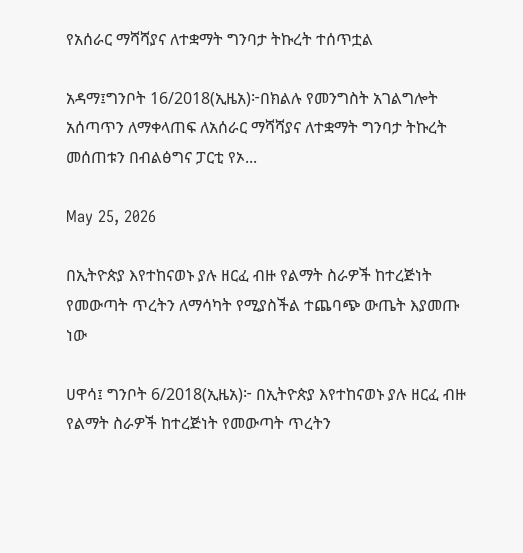የአሰራር ማሻሻያና ለተቋማት ግንባታ ትኩረት ተሰጥቷል

አዳማ፤ግንቦት 16/2018(ኢዜአ)፦በክልሉ የመንግስት አገልግሎት አሰጣጥን ለማቀላጠፍ ለአሰራር ማሻሻያና ለተቋማት ግንባታ ትኩረት መሰጠቱን በብልፅግና ፓርቲ የኦ...

May 25, 2026

በኢትዮጵያ እየተከናወኑ ያሉ ዘርፈ ብዙ የልማት ስራዎች ከተረጅነት የመውጣት ጥረትን ለማሳካት የሚያስችል ተጨባጭ ውጤት እያመጡ ነው

ሀዋሳ፤ ግንቦት 6/2018(ኢዜአ)፦ በኢትዮጵያ እየተከናወኑ ያሉ ዘርፈ ብዙ የልማት ስራዎች ከተረጅነት የመውጣት ጥረትን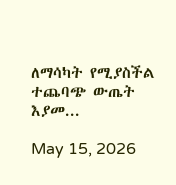ለማሳካት የሚያስችል ተጨባጭ ውጤት እያመ...

May 15, 2026